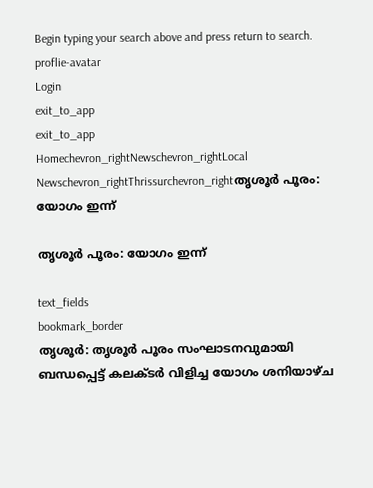Begin typing your search above and press return to search.
proflie-avatar
Login
exit_to_app
exit_to_app
Homechevron_rightNewschevron_rightLocal Newschevron_rightThrissurchevron_rightതൃശൂർ പൂരം: യോഗം ഇന്ന്

തൃശൂർ പൂരം: യോഗം ഇന്ന്

text_fields
bookmark_border
തൃശൂർ: തൃശൂർ പൂരം സംഘാടനവുമായി ബന്ധപ്പെട്ട് കലക്ടർ വിളിച്ച യോഗം ശനിയാഴ്ച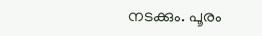നടക്കും. പൂരം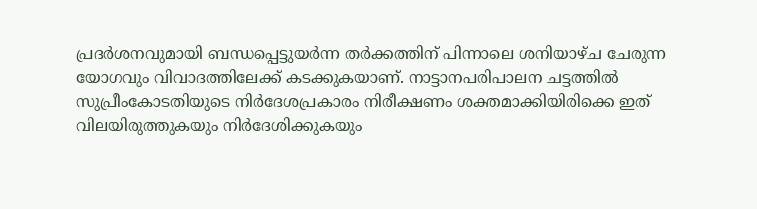പ്രദർശനവുമായി ബന്ധപ്പെട്ടുയർന്ന തർക്കത്തിന് പിന്നാലെ ശനിയാഴ്ച ചേരുന്ന യോഗവും വിവാദത്തിലേക്ക് കടക്കുകയാണ്. നാട്ടാനപരിപാലന ചട്ടത്തിൽ സുപ്രീംകോടതിയുടെ നിർദേശപ്രകാരം നിരീക്ഷണം ശക്തമാക്കിയിരിക്കെ ഇത് വിലയിരുത്തുകയും നിർദേശിക്കുകയും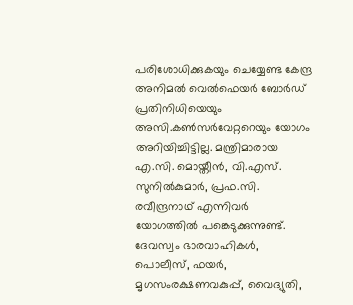പരിശോധിക്കുകയും ചെയ്യേണ്ട കേന്ദ്ര അനിമൽ വെൽഫെയർ ബോർഡ് പ്രതിനിധിയെയും അസി.കൺസർവേറ്ററെയും യോഗം അറിയിച്ചിട്ടില്ല. മന്ത്രിമാരായ എ.സി. മൊയ്തീൻ, വി.എസ്. സുനിൽകുമാർ, പ്രഫ.സി. രവീന്ദ്രനാഥ് എന്നിവർ യോഗത്തിൽ പങ്കെടുക്കുന്നുണ്ട്. ദേവസ്വം ഭാരവാഹികൾ, പൊലീസ്, ഫയർ, മൃഗസംരക്ഷണവകുപ്പ്, വൈദ്യുതി,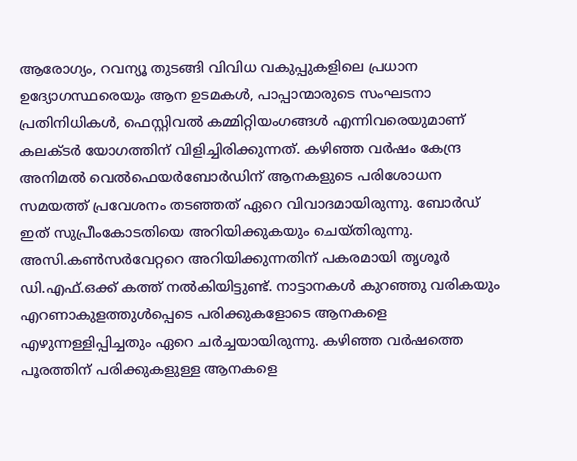ആരോഗ്യം, റവന്യൂ തുടങ്ങി വിവിധ വകുപ്പുകളിലെ പ്രധാന ഉദ്യോഗസ്ഥരെയും ആന ഉടമകൾ, പാപ്പാന്മാരുടെ സംഘടനാ പ്രതിനിധികൾ, ഫെസ്റ്റിവൽ കമ്മിറ്റിയംഗങ്ങൾ എന്നിവരെയുമാണ് കലക്ടർ യോഗത്തിന് വിളിച്ചിരിക്കുന്നത്. കഴിഞ്ഞ വർഷം കേന്ദ്ര അനിമൽ വെൽഫെയർബോർഡിന് ആനകളുടെ പരിശോധന സമയത്ത് പ്രവേശനം തടഞ്ഞത് ഏറെ വിവാദമായിരുന്നു. ബോർഡ് ഇത് സുപ്രീംകോടതിയെ അറിയിക്കുകയും ചെയ്തിരുന്നു. അസി.കൺസർവേറ്ററെ അറിയിക്കുന്നതിന് പകരമായി തൃശൂർ ഡി.എഫ്.ഒക്ക് കത്ത് നൽകിയിട്ടുണ്ട്. നാട്ടാനകൾ കുറഞ്ഞു വരികയും എറണാകുളത്തുൾപ്പെടെ പരിക്കുകളോടെ ആനകളെ എഴുന്നള്ളിപ്പിച്ചതും ഏറെ ചർച്ചയായിരുന്നു. കഴിഞ്ഞ വർഷത്തെ പൂരത്തിന് പരിക്കുകളുള്ള ആനകളെ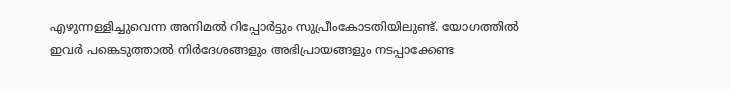എഴുന്നള്ളിച്ചുവെന്ന അനിമൽ റിപ്പോർട്ടും സുപ്രീംകോടതിയിലുണ്ട്. യോഗത്തിൽ ഇവർ പങ്കെടുത്താൽ നിർദേശങ്ങളും അഭിപ്രായങ്ങളും നടപ്പാക്കേണ്ട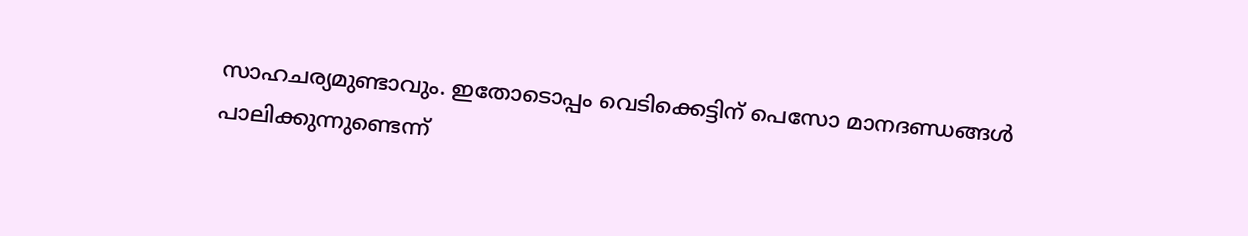സാഹചര്യമുണ്ടാവും. ഇതോടൊപ്പം വെടിക്കെട്ടിന് പെസോ മാനദണ്ഡങ്ങൾ പാലിക്കുന്നുണ്ടെന്ന്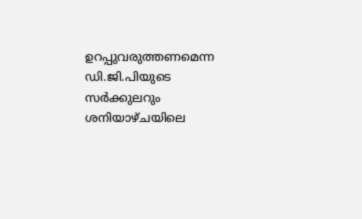ഉറപ്പുവരുത്തണമെന്ന ഡി.ജി.പിയുടെ സർക്കുലറും ശനിയാഴ്ചയിലെ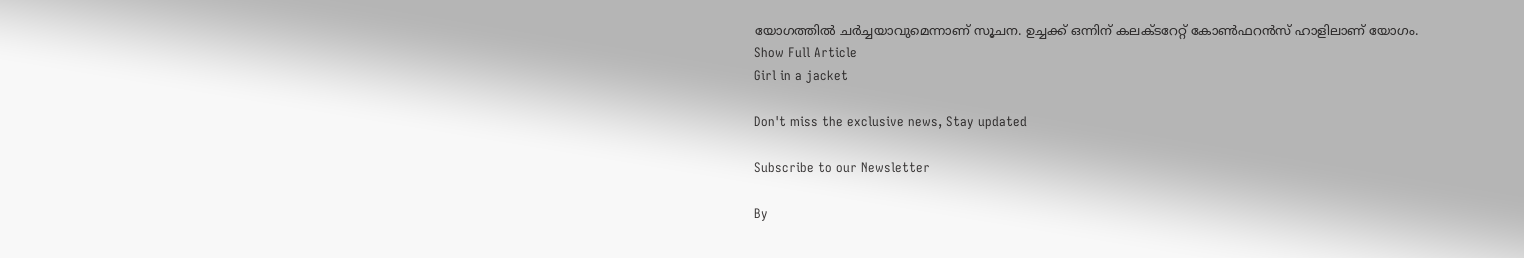യോഗത്തിൽ ചർച്ചയാവുമെന്നാണ് സൂചന. ഉച്ചക്ക് ഒന്നിന് കലക്ടറേറ്റ് കോൺഫറൻസ് ഹാളിലാണ് യോഗം.
Show Full Article
Girl in a jacket

Don't miss the exclusive news, Stay updated

Subscribe to our Newsletter

By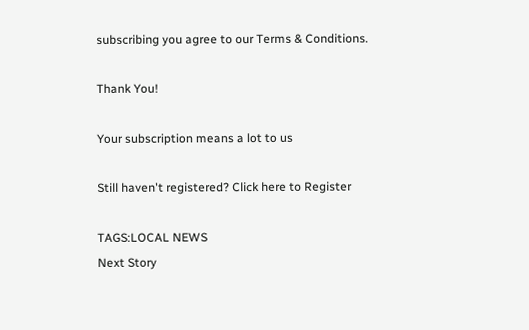subscribing you agree to our Terms & Conditions.

Thank You!

Your subscription means a lot to us

Still haven't registered? Click here to Register

TAGS:LOCAL NEWS
Next Story